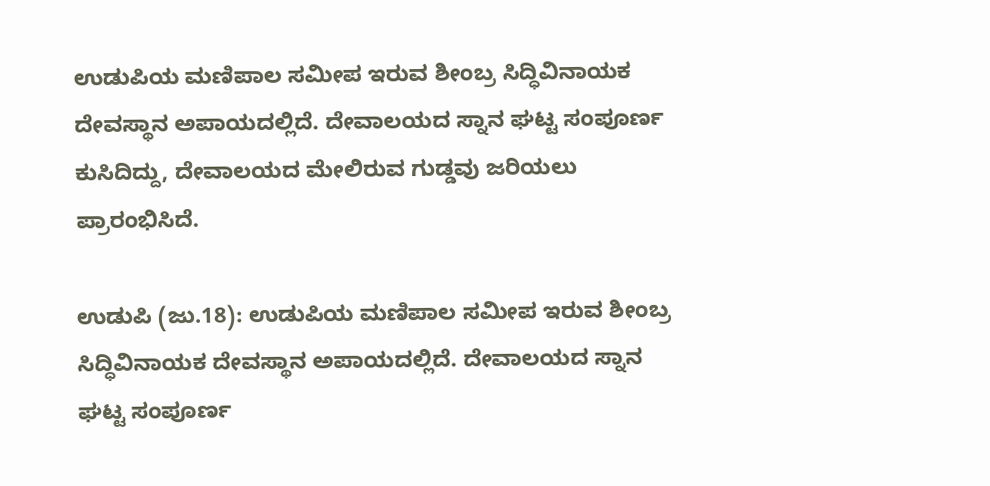ಉಡುಪಿಯ ಮಣಿಪಾಲ ಸಮೀಪ ಇರುವ ಶೀಂಬ್ರ ಸಿದ್ಧಿವಿನಾಯಕ ದೇವಸ್ಥಾನ ಅಪಾಯದಲ್ಲಿದೆ. ದೇವಾಲಯದ ಸ್ನಾನ ಘಟ್ಟ ಸಂಪೂರ್ಣ ಕುಸಿದಿದ್ದು, ದೇವಾಲಯದ ಮೇಲಿರುವ ಗುಡ್ಡವು ಜರಿಯಲು ಪ್ರಾರಂಭಿಸಿದೆ.

ಉಡುಪಿ (ಜು.18): ಉಡುಪಿಯ ಮಣಿಪಾಲ ಸಮೀಪ ಇರುವ ಶೀಂಬ್ರ ಸಿದ್ಧಿವಿನಾಯಕ ದೇವಸ್ಥಾನ ಅಪಾಯದಲ್ಲಿದೆ. ದೇವಾಲಯದ ಸ್ನಾನ ಘಟ್ಟ ಸಂಪೂರ್ಣ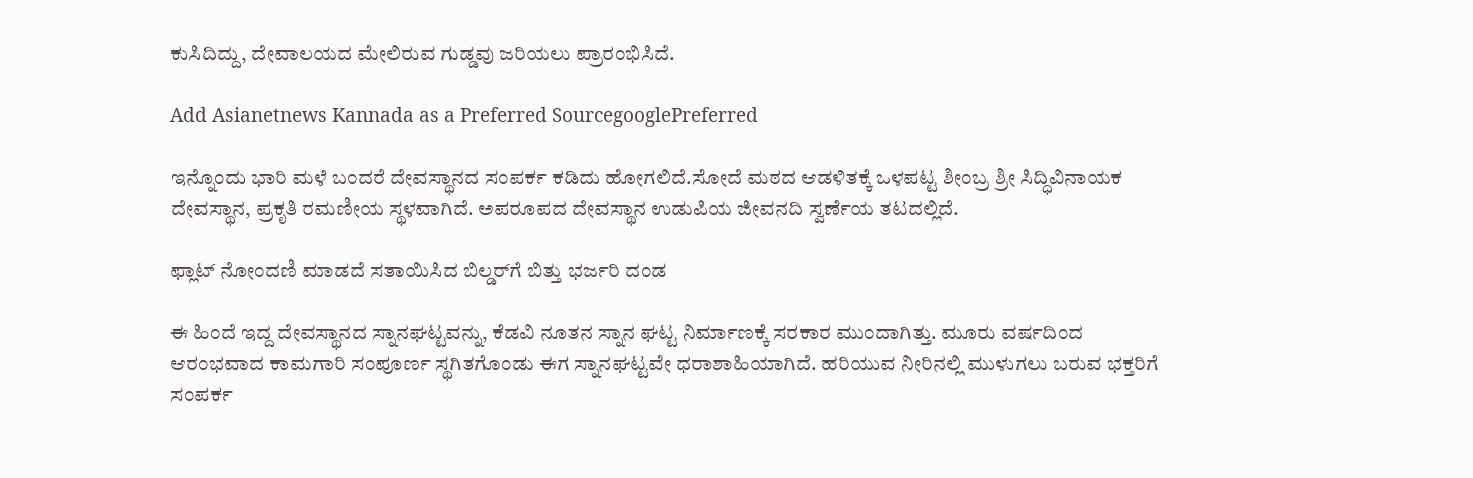ಕುಸಿದಿದ್ದು, ದೇವಾಲಯದ ಮೇಲಿರುವ ಗುಡ್ಡವು ಜರಿಯಲು ಪ್ರಾರಂಭಿಸಿದೆ.

Add Asianetnews Kannada as a Preferred SourcegooglePreferred

ಇನ್ನೊಂದು ಭಾರಿ ಮಳೆ ಬಂದರೆ ದೇವಸ್ಥಾನದ ಸಂಪರ್ಕ ಕಡಿದು ಹೋಗಲಿದೆ.ಸೋದೆ ಮಠದ ಆಡಳಿತಕ್ಕೆ ಒಳಪಟ್ಟ ಶೀಂಬ್ರ ಶ್ರೀ ಸಿದ್ಧಿವಿನಾಯಕ ದೇವಸ್ಥಾನ, ಪ್ರಕೃತಿ ರಮಣೀಯ ಸ್ಥಳವಾಗಿದೆ. ಅಪರೂಪದ ದೇವಸ್ಥಾನ ಉಡುಪಿಯ ಜೀವನದಿ ಸ್ವರ್ಣೆಯ ತಟದಲ್ಲಿದೆ.

ಫ್ಲಾಟ್ ನೋಂದಣಿ ಮಾಡದೆ ಸತಾಯಿಸಿದ ಬಿಲ್ಡರ್‌ಗೆ ಬಿತ್ತು ಭರ್ಜರಿ ದಂಡ

ಈ ಹಿಂದೆ ಇದ್ದ ದೇವಸ್ಥಾನದ ಸ್ನಾನಘಟ್ಟವನ್ನು, ಕೆಡವಿ ನೂತನ ಸ್ನಾನ ಘಟ್ಟ ನಿರ್ಮಾಣಕ್ಕೆ ಸರಕಾರ ಮುಂದಾಗಿತ್ತು. ಮೂರು ವರ್ಷದಿಂದ ಆರಂಭವಾದ ಕಾಮಗಾರಿ ಸಂಪೂರ್ಣ ಸ್ಥಗಿತಗೊಂಡು ಈಗ ಸ್ನಾನಘಟ್ಟವೇ ಧರಾಶಾಹಿಯಾಗಿದೆ. ಹರಿಯುವ ನೀರಿನಲ್ಲಿ ಮುಳುಗಲು ಬರುವ ಭಕ್ತರಿಗೆ ಸಂಪರ್ಕ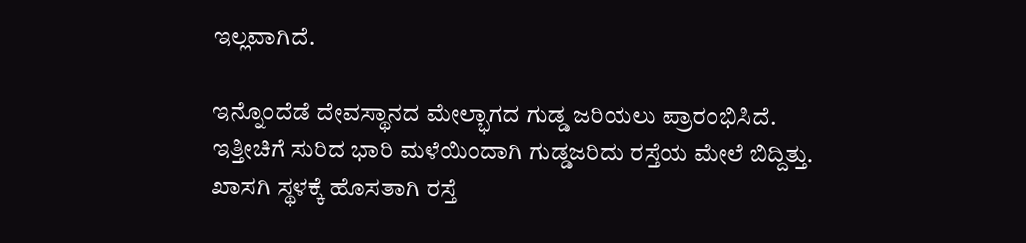ಇಲ್ಲವಾಗಿದೆ.

ಇನ್ನೊಂದೆಡೆ ದೇವಸ್ಥಾನದ ಮೇಲ್ಭಾಗದ ಗುಡ್ಡ ಜರಿಯಲು ಪ್ರಾರಂಭಿಸಿದೆ. ಇತ್ತೀಚಿಗೆ ಸುರಿದ ಭಾರಿ ಮಳೆಯಿಂದಾಗಿ ಗುಡ್ಡಜರಿದು ರಸ್ತೆಯ ಮೇಲೆ ಬಿದ್ದಿತ್ತು. ಖಾಸಗಿ ಸ್ಥಳಕ್ಕೆ ಹೊಸತಾಗಿ ರಸ್ತೆ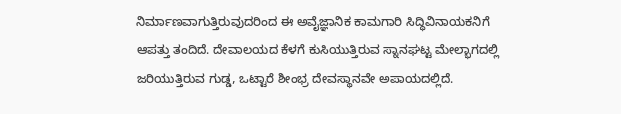ನಿರ್ಮಾಣವಾಗುತ್ತಿರುವುದರಿಂದ ಈ ಅವೈಜ್ಞಾನಿಕ ಕಾಮಗಾರಿ ಸಿದ್ಧಿವಿನಾಯಕನಿಗೆ ಆಪತ್ತು ತಂದಿದೆ. ದೇವಾಲಯದ ಕೆಳಗೆ ಕುಸಿಯುತ್ತಿರುವ ಸ್ನಾನಘಟ್ಟ ಮೇಲ್ಭಾಗದಲ್ಲಿ ಜರಿಯುತ್ತಿರುವ ಗುಡ್ಡ, ಒಟ್ಟಾರೆ ಶೀಂಭ್ರ ದೇವಸ್ಥಾನವೇ ಅಪಾಯದಲ್ಲಿದೆ.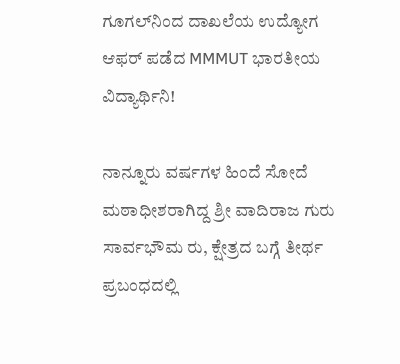ಗೂಗಲ್‌ನಿಂದ ದಾಖಲೆಯ ಉದ್ಯೋಗ ಆಫರ್ ಪಡೆದ MMMUT ಭಾರತೀಯ ವಿದ್ಯಾರ್ಥಿನಿ!

ನಾನ್ನೂರು ವರ್ಷಗಳ ಹಿಂದೆ ಸೋದೆ ಮಠಾಧೀಶರಾಗಿದ್ದ ಶ್ರೀ ವಾದಿರಾಜ ಗುರು ಸಾರ್ವಭೌಮ ರು, ಕ್ಷೇತ್ರದ ಬಗ್ಗೆ ತೀರ್ಥ ಪ್ರಬಂಧದಲ್ಲಿ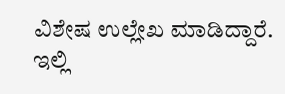ವಿಶೇಷ ಉಲ್ಲೇಖ ಮಾಡಿದ್ದಾರೆ. ಇಲ್ಲಿ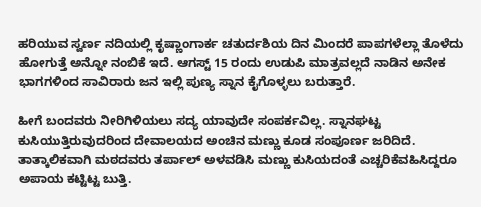ಹರಿಯುವ ಸ್ವರ್ಣ ನದಿಯಲ್ಲಿ ಕೃಷ್ಣಾಂಗಾರ್ಕ ಚತುರ್ದಶಿಯ ದಿನ ಮಿಂದರೆ ಪಾಪಗಳೆಲ್ಲಾ ತೊಳೆದು ಹೋಗುತ್ತೆ ಅನ್ನೋ ನಂಬಿಕೆ ಇದೆ. ಆಗಸ್ಟ್ 15 ರಂದು ಉಡುಪಿ ಮಾತ್ರವಲ್ಲದೆ ನಾಡಿನ ಅನೇಕ ಭಾಗಗಳಿಂದ ಸಾವಿರಾರು ಜನ ಇಲ್ಲಿ ಪುಣ್ಯ ಸ್ನಾನ ಕೈಗೊಳ್ಳಲು ಬರುತ್ತಾರೆ.

ಹೀಗೆ ಬಂದವರು ನೀರಿಗಿಳಿಯಲು ಸದ್ಯ ಯಾವುದೇ ಸಂಪರ್ಕವಿಲ್ಲ. ಸ್ನಾನಘಟ್ಟ ಕುಸಿಯುತ್ತಿರುವುದರಿಂದ ದೇವಾಲಯದ ಅಂಚಿನ ಮಣ್ಣು ಕೂಡ ಸಂಪೂರ್ಣ ಜರಿದಿದೆ. ತಾತ್ಕಾಲಿಕವಾಗಿ ಮಠದವರು ತರ್ಪಾಲ್ ಅಳವಡಿಸಿ ಮಣ್ಣು ಕುಸಿಯದಂತೆ ಎಚ್ಚರಿಕೆವಹಿಸಿದ್ದರೂ ಅಪಾಯ ಕಟ್ಟಿಟ್ಟ ಬುತ್ತಿ.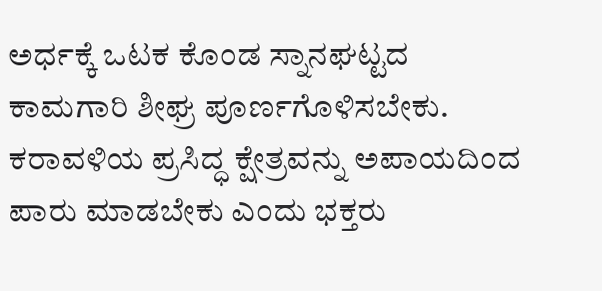ಅರ್ಧಕ್ಕೆ ಒಟಕ ಕೊಂಡ ಸ್ನಾನಘಟ್ಟದ ಕಾಮಗಾರಿ ಶೀಘ್ರ ಪೂರ್ಣಗೊಳಿಸಬೇಕು. ಕರಾವಳಿಯ ಪ್ರಸಿದ್ಧ ಕ್ಷೇತ್ರವನ್ನು ಅಪಾಯದಿಂದ ಪಾರು ಮಾಡಬೇಕು ಎಂದು ಭಕ್ತರು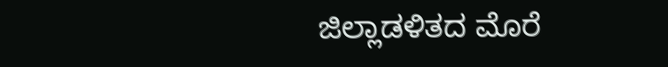ಜಿಲ್ಲಾಡಳಿತದ ಮೊರೆ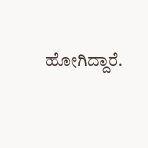ಹೋಗಿದ್ದಾರೆ.